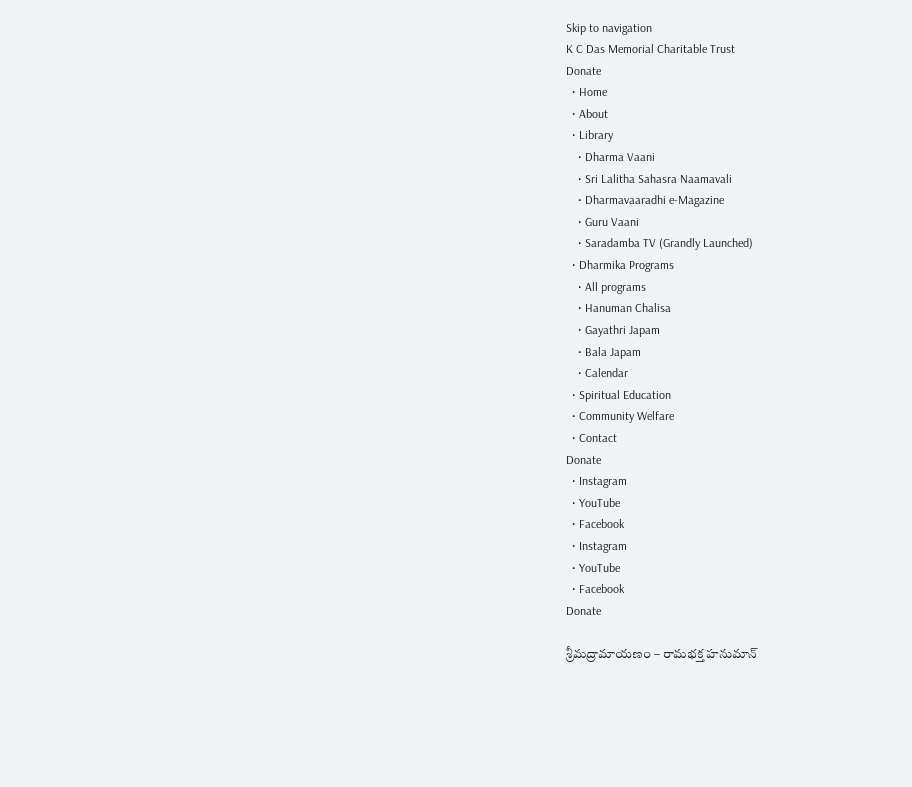Skip to navigation
K C Das Memorial Charitable Trust
Donate
  • Home
  • About
  • Library
    • Dharma Vaani
    • Sri Lalitha Sahasra Naamavali
    • Dharmavaaradhi e-Magazine
    • Guru Vaani
    • Saradamba TV (Grandly Launched)
  • Dharmika Programs
    • All programs
    • Hanuman Chalisa
    • Gayathri Japam
    • Bala Japam
    • Calendar
  • Spiritual Education
  • Community Welfare
  • Contact
Donate
  • Instagram
  • YouTube
  • Facebook
  • Instagram
  • YouTube
  • Facebook
Donate

శ్రీమద్రామాయణం – రామభక్త హనుమాన్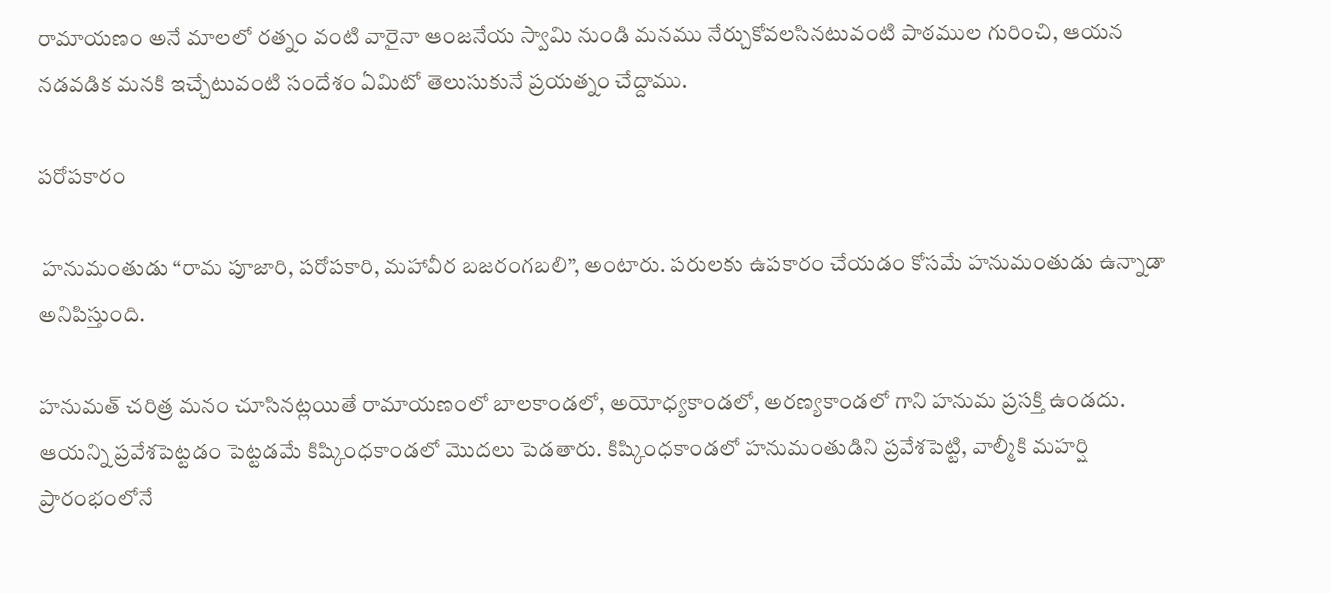రామాయణం అనే మాలలో రత్నం వంటి వారైనా ఆంజనేయ స్వామి నుండి మనము నేర్చుకోవలసినటువంటి పాఠముల గురించి, ఆయన నడవడిక మనకి ఇచ్చేటువంటి సందేశం ఏమిటో తెలుసుకునే ప్రయత్నం చేద్దాము.

పరోపకారం

 హనుమంతుడు “రామ పూజారి, పరోపకారి, మహావీర బజరంగబలి”, అంటారు. పరులకు ఉపకారం చేయడం కోసమే హనుమంతుడు ఉన్నాడా అనిపిస్తుంది.

హనుమత్ చరిత్ర మనం చూసినట్లయితే రామాయణంలో బాలకాండలో, అయోధ్యకాండలో, అరణ్యకాండలో గాని హనుమ ప్రసక్తి ఉండదు. ఆయన్ని ప్రవేశపెట్టడం పెట్టడమే కిష్కింధకాండలో మొదలు పెడతారు. కిష్కింధకాండలో హనుమంతుడిని ప్రవేశపెట్టి, వాల్మీకి మహర్షి ప్రారంభంలోనే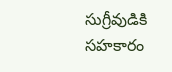సుగ్రీవుడికి సహకారం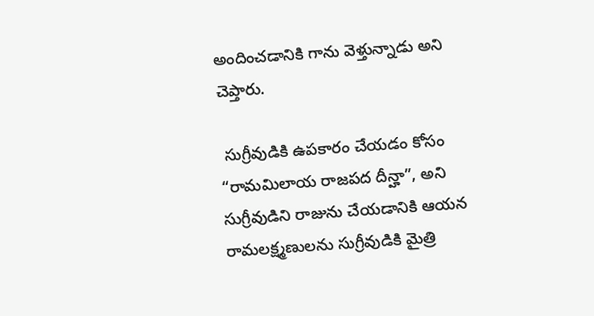అందించడానికి గాను వెళ్తున్నాడు అని చెప్తారు.

 సుగ్రీవుడికి ఉపకారం చేయడం కోసం “రామమిలాయ రాజపద దీన్హా”, అని సుగ్రీవుడిని రాజును చేయడానికి ఆయన రామలక్ష్మణులను సుగ్రీవుడికి మైత్రి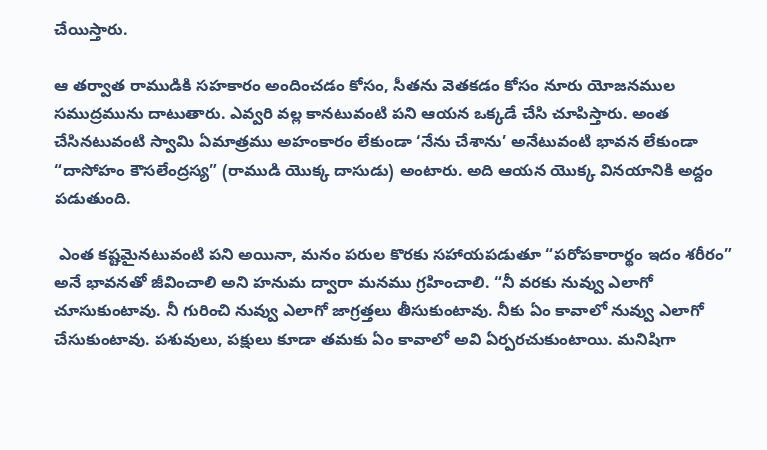చేయిస్తారు.

ఆ తర్వాత రాముడికి సహకారం అందించడం కోసం, సీతను వెతకడం కోసం నూరు యోజనముల సముద్రమును దాటుతారు. ఎవ్వరి వల్ల కానటువంటి పని ఆయన ఒక్కడే చేసి చూపిస్తారు. అంత చేసినటువంటి స్వామి ఏమాత్రము అహంకారం లేకుండా ‘నేను చేశాను’ అనేటువంటి భావన లేకుండా “దాసోహం కౌసలేంద్రస్య” (రాముడి యొక్క దాసుడు) అంటారు. అది ఆయన యొక్క వినయానికి అద్దం పడుతుంది.

 ఎంత కష్టమైనటువంటి పని అయినా, మనం పరుల కొరకు సహాయపడుతూ “పరోపకారార్థం ఇదం శరీరం” అనే భావనతో జీవించాలి అని హనుమ ద్వారా మనము గ్రహించాలి. “నీ వరకు నువ్వు ఎలాగో చూసుకుంటావు. నీ గురించి నువ్వు ఎలాగో జాగ్రత్తలు తీసుకుంటావు. నీకు ఏం కావాలో నువ్వు ఎలాగో చేసుకుంటావు. పశువులు, పక్షులు కూడా తమకు ఏం కావాలో అవి ఏర్పరచుకుంటాయి. మనిషిగా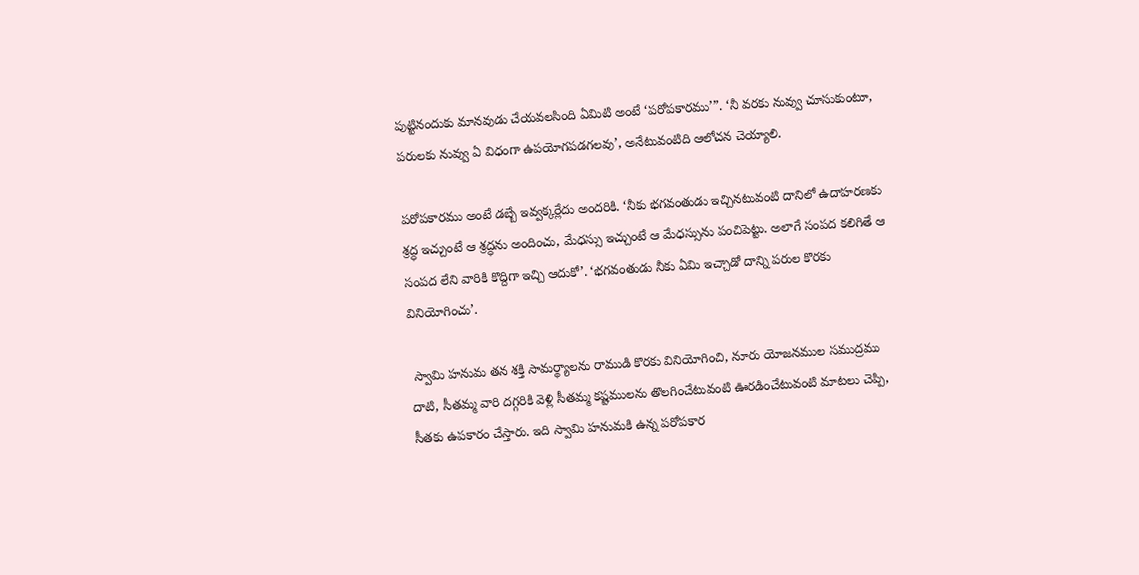పుట్టినందుకు మానవుడు చేయవలసింది ఏమిటి అంటే ‘పరోపకారము’”. ‘నీ వరకు నువ్వు చూసుకుంటూ, పరులకు నువ్వు ఏ విధంగా ఉపయోగపడగలవు’, అనేటువంటిది ఆలోచన చెయ్యాలి.

పరోపకారము అంటే డబ్బే ఇవ్వక్కర్లేదు అందరికి. ‘నీకు భగవంతుడు ఇచ్చినటువంటి దానిలో ఉదాహరణకు శ్రద్ధ ఇచ్చుంటే ఆ శ్రద్ధను అందించు, మేధస్సు ఇచ్చుంటే ఆ మేధస్సును పంచిపెట్టు. అలాగే సంపద కలిగితే ఆ సంపద లేని వారికి కొద్దిగా ఇచ్చి ఆదుకో’. ‘భగవంతుడు నీకు ఏమి ఇచ్చాడో దాన్ని పరుల కొరకు వినియోగించు’.

 స్వామి హనుమ తన శక్తి సామర్థ్యాలను రాముడి కొరకు వినియోగించి, నూరు యోజనముల సముద్రము దాటి, సీతమ్మ వారి దగ్గరికి వెళ్లి సీతమ్మ కష్టములను తొలగించేటువంటి ఊరడించేటువంటి మాటలు చెప్పి, సీతకు ఉపకారం చేస్తారు. ఇది స్వామి హనుమకి ఉన్న పరోపకార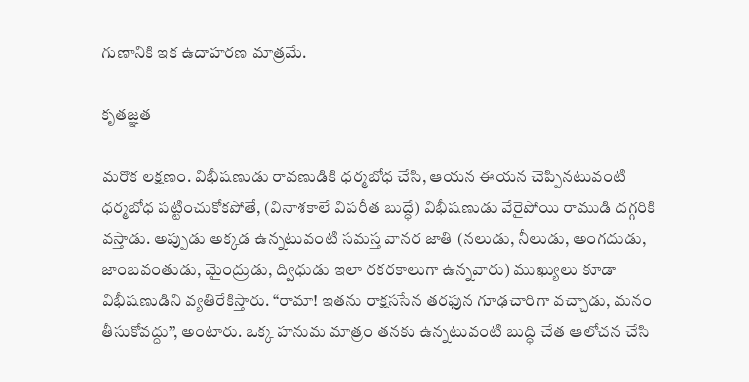గుణానికి ఇక ఉదాహరణ మాత్రమే.

కృతజ్ఞత

మరొక లక్షణం. విభీషణుడు రావణుడికి ధర్మబోధ చేసి, ఆయన ఈయన చెప్పినటువంటి ధర్మబోధ పట్టించుకోకపోతే, (వినాశకాలే విపరీత బుద్ధే) విభీషణుడు వేరైపోయి రాముడి దగ్గరికి వస్తాడు. అప్పుడు అక్కడ ఉన్నటువంటి సమస్త వానర జాతి (నలుడు, నీలుడు, అంగదుడు, జాంబవంతుడు, మైంద్రుడు, ద్విధుడు ఇలా రకరకాలుగా ఉన్నవారు) ముఖ్యులు కూడా విభీషణుడిని వ్యతిరేకిస్తారు. “రామా! ఇతను రాక్షససేన తరఫున గూఢచారిగా వచ్చాడు, మనం తీసుకోవద్దు”, అంటారు. ఒక్క హనుమ మాత్రం తనకు ఉన్నటువంటి బుద్ధి చేత ఆలోచన చేసి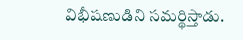విభీషణుడిని సమర్థిస్తాడు.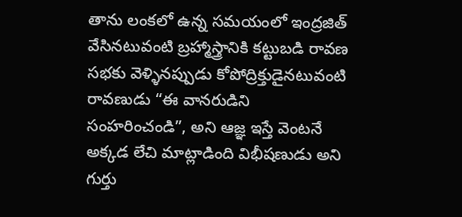తాను లంకలో ఉన్న సమయంలో ఇంద్రజిత్ వేసినటువంటి బ్రహ్మాస్త్రానికి కట్టుబడి రావణ సభకు వెళ్ళినప్పుడు కోపోద్రిక్తుడైనటువంటి రావణుడు “ఈ వానరుడిని సంహరించండి”, అని ఆజ్ఞ ఇస్తే వెంటనే అక్కడ లేచి మాట్లాడింది విభీషణుడు అని గుర్తు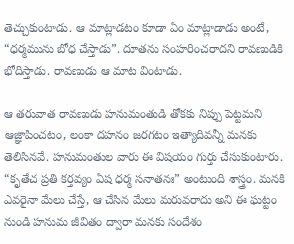తెచ్చుకుంటాడు. ఆ మాట్లాడటం కూడా ఏం మాట్లాడాడు అంటే, “ధర్మమును బోధ చేస్తాడు”. దూతను సంహరించరాదని రావణుడికి భోదిస్తాడు. రావణుడు ఆ మాట వింటాడు.

ఆ తరువాత రావణుడు హనుమంతుడి తోకకు నిప్పు పెట్టమని ఆజ్ఞాపించటం, లంకా దహనం జరగటం ఇత్యాదివన్నీ మనకు తెలిసినవే. హనుమంతుల వారు ఈ విషయం గుర్తు చేసుకుంటారు. “కృతేచ ప్రతి కర్తవ్యం ఏష ధర్మ సనాతనః” అంటుంది శాస్త్రం. మనకి ఎవరైనా మేలు చేస్తే, ఆ చేసిన మేలు మరువరాదు అని ఈ ఘట్టం నుండి హనుమ జీవితం ద్వారా మనకు సందేశం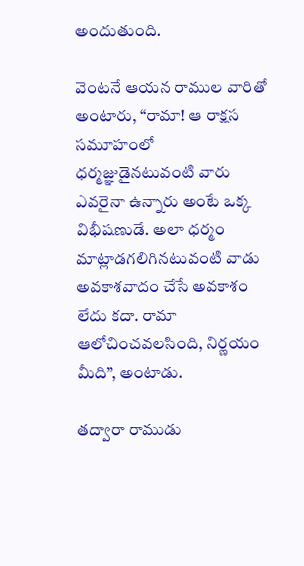అందుతుంది.

వెంటనే ఆయన రాముల వారితో అంటారు, “రామా! ఆ రాక్షస సమూహంలో ధర్మజ్ఞుడైనటువంటి వారు ఎవరైనా ఉన్నారు అంటే ఒక్క విభీషణుడే. అలా ధర్మం మాట్లాడగలిగినటువంటి వాడు అవకాశవాదం చేసే అవకాశం లేదు కదా. రామా ఆలోచించవలసింది, నిర్ణయం మీది”, అంటాడు.

తద్వారా రాముడు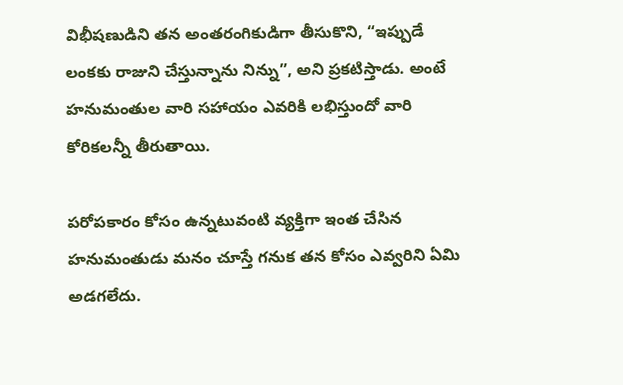విభీషణుడిని తన అంతరంగికుడిగా తీసుకొని, “ఇప్పుడే లంకకు రాజుని చేస్తున్నాను నిన్ను”, అని ప్రకటిస్తాడు. అంటే హనుమంతుల వారి సహాయం ఎవరికి లభిస్తుందో వారి కోరికలన్నీ తీరుతాయి.

పరోపకారం కోసం ఉన్నటువంటి వ్యక్తిగా ఇంత చేసిన హనుమంతుడు మనం చూస్తే గనుక తన కోసం ఎవ్వరిని ఏమి అడగలేదు.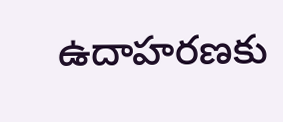ఉదాహరణకు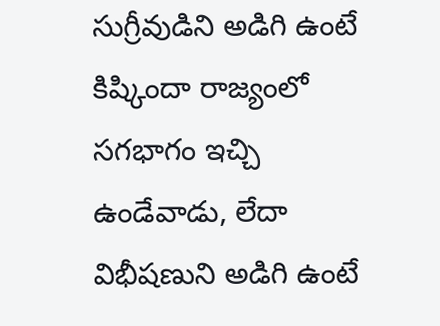సుగ్రీవుడిని అడిగి ఉంటే కిష్కిందా రాజ్యంలో సగభాగం ఇచ్చి ఉండేవాడు, లేదా విభీషణుని అడిగి ఉంటే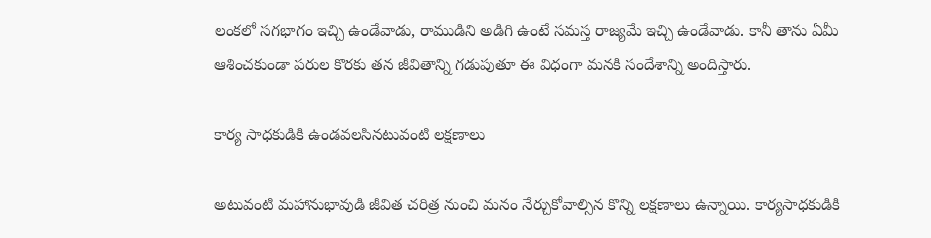లంకలో సగభాగం ఇచ్చి ఉండేవాడు, రాముడిని అడిగి ఉంటే సమస్త రాజ్యమే ఇచ్చి ఉండేవాడు. కానీ తాను ఏమీ ఆశించకుండా పరుల కొరకు తన జీవితాన్ని గడుపుతూ ఈ విధంగా మనకి సందేశాన్ని అందిస్తారు.

కార్య సాధకుడికి ఉండవలసినటువంటి లక్షణాలు

అటువంటి మహానుభావుడి జీవిత చరిత్ర నుంచి మనం నేర్చుకోవాల్సిన కొన్ని లక్షణాలు ఉన్నాయి. కార్యసాధకుడికి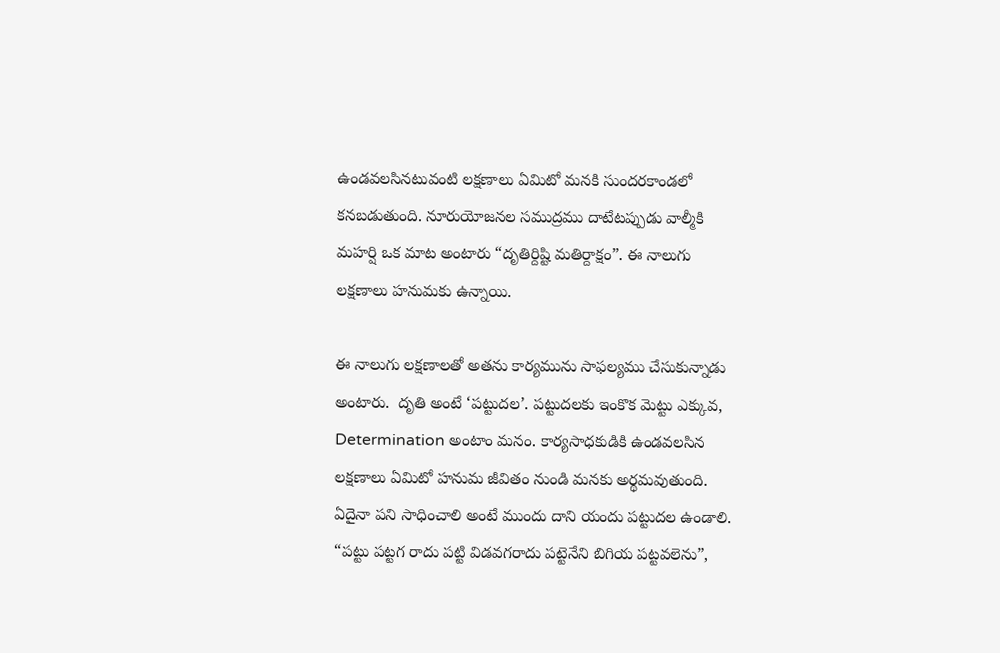ఉండవలసినటువంటి లక్షణాలు ఏమిటో మనకి సుందరకాండలో కనబడుతుంది. నూరుయోజనల సముద్రము దాటేటప్పుడు వాల్మీకి మహర్షి ఒక మాట అంటారు “దృతిర్దిష్టి మతిర్దాక్షం”. ఈ నాలుగు లక్షణాలు హనుమకు ఉన్నాయి.

ఈ నాలుగు లక్షణాలతో అతను కార్యమును సాఫల్యము చేసుకున్నాడు అంటారు.  దృతి అంటే ‘పట్టుదల’. పట్టుదలకు ఇంకొక మెట్టు ఎక్కువ, Determination అంటాం మనం. కార్యసాధకుడికి ఉండవలసిన లక్షణాలు ఏమిటో హనుమ జీవితం నుండి మనకు అర్థమవుతుంది. ఏదైనా పని సాధించాలి అంటే ముందు దాని యందు పట్టుదల ఉండాలి. “పట్టు పట్టగ రాదు పట్టి విడవగరాదు పట్టెనేని బిగియ పట్టవలెను”,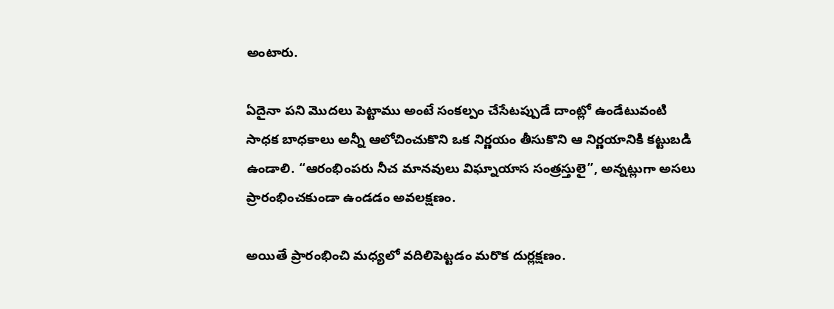అంటారు.

ఏదైనా పని మొదలు పెట్టాము అంటే సంకల్పం చేసేటప్పుడే దాంట్లో ఉండేటువంటి సాధక బాధకాలు అన్నీ ఆలోచించుకొని ఒక నిర్ణయం తీసుకొని ఆ నిర్ణయానికి కట్టుబడి ఉండాలి. “ఆరంభింపరు నీచ మానవులు విఘ్నాయాస సంత్రస్తులై”, అన్నట్లుగా అసలు ప్రారంభించకుండా ఉండడం అవలక్షణం.

అయితే ప్రారంభించి మధ్యలో వదిలిపెట్టడం మరొక దుర్లక్షణం.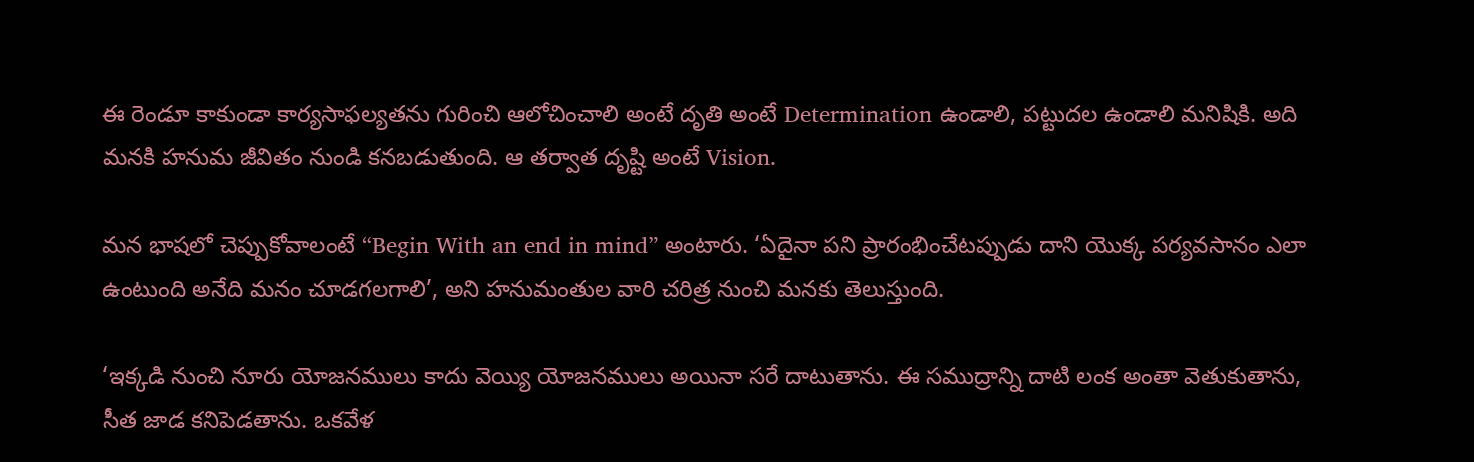ఈ రెండూ కాకుండా కార్యసాఫల్యతను గురించి ఆలోచించాలి అంటే దృతి అంటే Determination ఉండాలి, పట్టుదల ఉండాలి మనిషికి. అది మనకి హనుమ జీవితం నుండి కనబడుతుంది. ఆ తర్వాత దృష్టి అంటే Vision.

మన భాషలో చెప్పుకోవాలంటే “Begin With an end in mind” అంటారు. ‘ఏదైనా పని ప్రారంభించేటప్పుడు దాని యొక్క పర్యవసానం ఎలా ఉంటుంది అనేది మనం చూడగలగాలి’, అని హనుమంతుల వారి చరిత్ర నుంచి మనకు తెలుస్తుంది.

‘ఇక్కడి నుంచి నూరు యోజనములు కాదు వెయ్యి యోజనములు అయినా సరే దాటుతాను. ఈ సముద్రాన్ని దాటి లంక అంతా వెతుకుతాను, సీత జాడ కనిపెడతాను. ఒకవేళ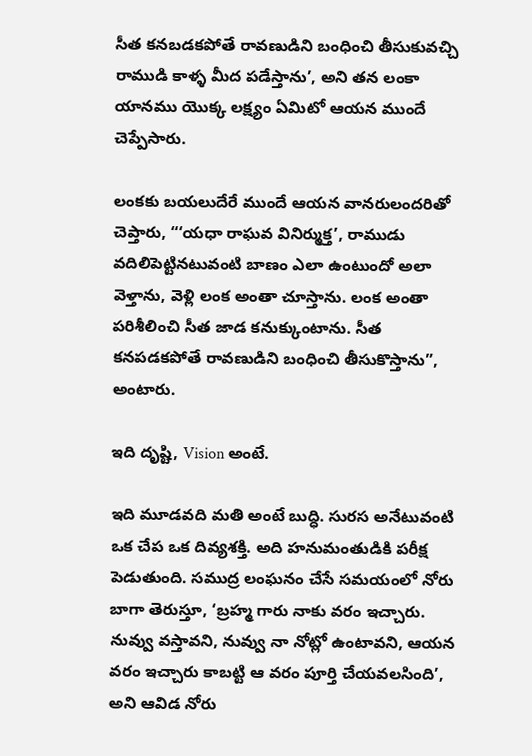సీత కనబడకపోతే రావణుడిని బంధించి తీసుకువచ్చి రాముడి కాళ్ళ మీద పడేస్తాను’, అని తన లంకా యానము యొక్క లక్ష్యం ఏమిటో ఆయన ముందే చెప్పేసారు.

లంకకు బయలుదేరే ముందే ఆయన వానరులందరితో చెప్తారు, “‘యధా రాఘవ వినిర్ముక్త’, రాముడు వదిలిపెట్టినటువంటి బాణం ఎలా ఉంటుందో అలా వెళ్తాను, వెళ్లి లంక అంతా చూస్తాను. లంక అంతా పరిశీలించి సీత జాడ కనుక్కుంటాను. సీత కనపడకపోతే రావణుడిని బంధించి తీసుకొస్తాను”, అంటారు.

ఇది దృష్టి, Vision అంటే.

ఇది మూడవది మతి అంటే బుద్ధి. సురస అనేటువంటి ఒక చేప ఒక దివ్యశక్తి. అది హనుమంతుడికి పరీక్ష పెడుతుంది. సముద్ర లంఘనం చేసే సమయంలో నోరు బాగా తెరుస్తూ, ‘బ్రహ్మ గారు నాకు వరం ఇచ్చారు. నువ్వు వస్తావని, నువ్వు నా నోట్లో ఉంటావని, ఆయన వరం ఇచ్చారు కాబట్టి ఆ వరం పూర్తి చేయవలసింది’, అని ఆవిడ నోరు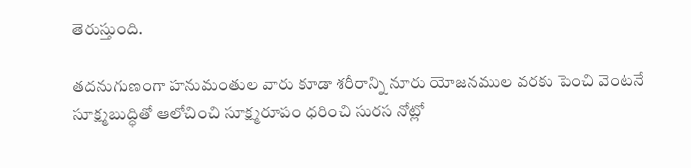తెరుస్తుంది.

తదనుగుణంగా హనుమంతుల వారు కూడా శరీరాన్ని నూరు యోజనముల వరకు పెంచి వెంటనే సూక్ష్మబుద్ధితో ఆలోచించి సూక్ష్మరూపం ధరించి సురస నోట్లో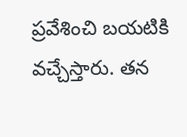ప్రవేశించి బయటికి వచ్చేస్తారు. తన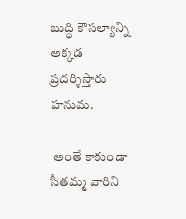బుద్ధి కౌసల్యాన్ని అక్కడ ప్రదర్శిస్తారు హనుమ.

 అంతే కాకుండా సీతమ్మ వారిని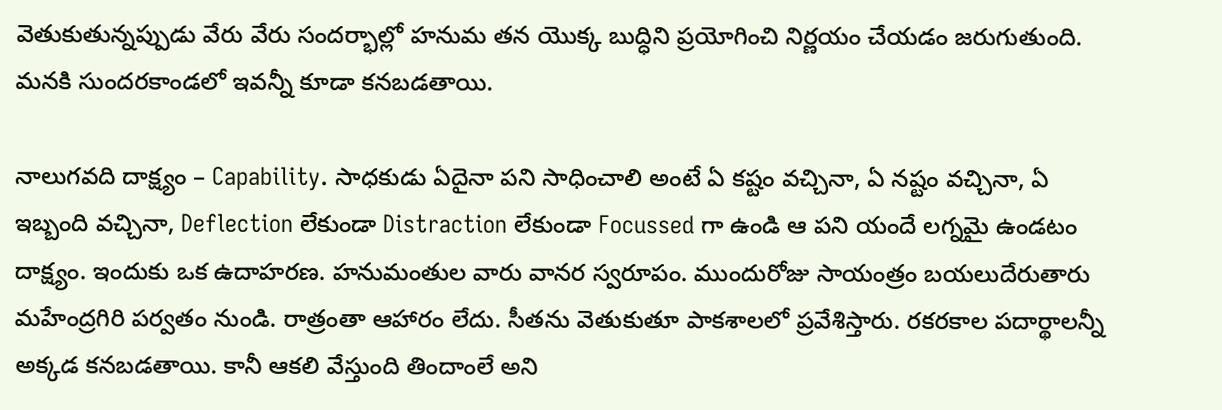వెతుకుతున్నప్పుడు వేరు వేరు సందర్భాల్లో హనుమ తన యొక్క బుద్ధిని ప్రయోగించి నిర్ణయం చేయడం జరుగుతుంది. మనకి సుందరకాండలో ఇవన్నీ కూడా కనబడతాయి.

నాలుగవది దాక్ష్యం – Capability. సాధకుడు ఏదైనా పని సాధించాలి అంటే ఏ కష్టం వచ్చినా, ఏ నష్టం వచ్చినా, ఏ ఇబ్బంది వచ్చినా, Deflection లేకుండా Distraction లేకుండా Focussed గా ఉండి ఆ పని యందే లగ్నమై ఉండటం దాక్ష్యం. ఇందుకు ఒక ఉదాహరణ. హనుమంతుల వారు వానర స్వరూపం. ముందురోజు సాయంత్రం బయలుదేరుతారు మహేంద్రగిరి పర్వతం నుండి. రాత్రంతా ఆహారం లేదు. సీతను వెతుకుతూ పాకశాలలో ప్రవేశిస్తారు. రకరకాల పదార్థాలన్నీ అక్కడ కనబడతాయి. కానీ ఆకలి వేస్తుంది తిందాంలే అని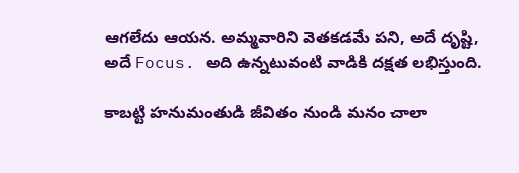ఆగలేదు ఆయన. అమ్మవారిని వెతకడమే పని, అదే దృష్టి, అదే Focus. అది ఉన్నటువంటి వాడికి దక్షత లభిస్తుంది.

కాబట్టి హనుమంతుడి జీవితం నుండి మనం చాలా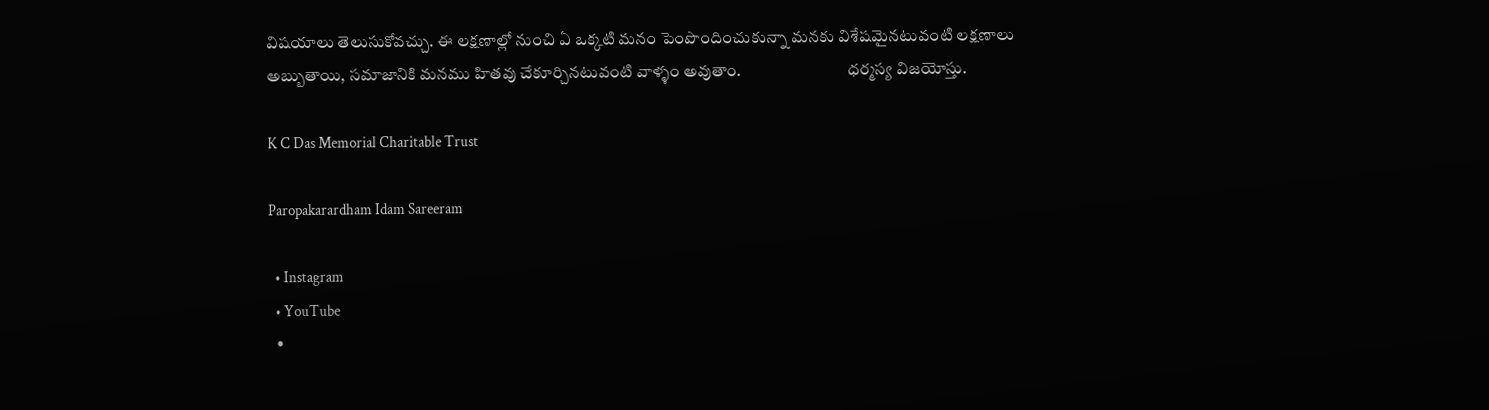విషయాలు తెలుసుకోవచ్చు. ఈ లక్షణాల్లో నుంచి ఏ ఒక్కటి మనం పెంపొందించుకున్నా మనకు విశేషమైనటువంటి లక్షణాలు అబ్బుతాయి, సమాజానికి మనము హితవు చేకూర్చినటువంటి వాళ్ళం అవుతాం.                                ధర్మస్య విజయోస్తు.

K C Das Memorial Charitable Trust

Paropakarardham Idam Sareeram

  • Instagram
  • YouTube
  •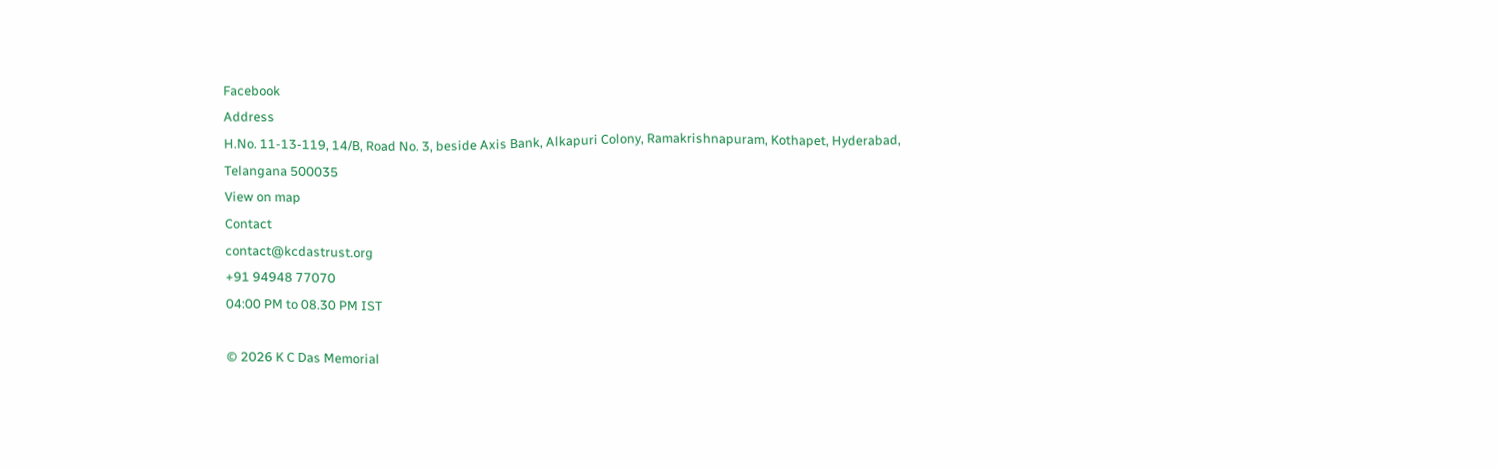Facebook
Address
H.No. 11-13-119, 14/B, Road No. 3, beside Axis Bank, Alkapuri Colony, Ramakrishnapuram, Kothapet, Hyderabad, Telangana 500035
View on map
Contact
contact@kcdastrust.org
+91 94948 77070
04:00 PM to 08.30 PM IST

© 2026 K C Das Memorial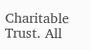Charitable Trust. All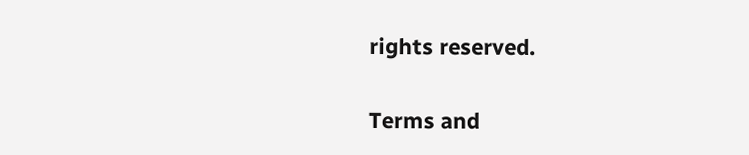rights reserved.

Terms and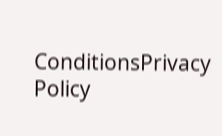ConditionsPrivacy Policy